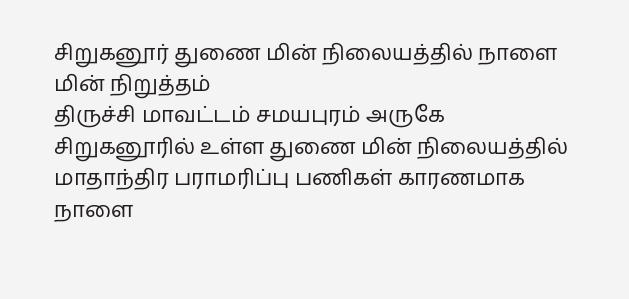சிறுகனூர் துணை மின் நிலையத்தில் நாளை மின் நிறுத்தம்
திருச்சி மாவட்டம் சமயபுரம் அருகே சிறுகனூரில் உள்ள துணை மின் நிலையத்தில் மாதாந்திர பராமரிப்பு பணிகள் காரணமாக நாளை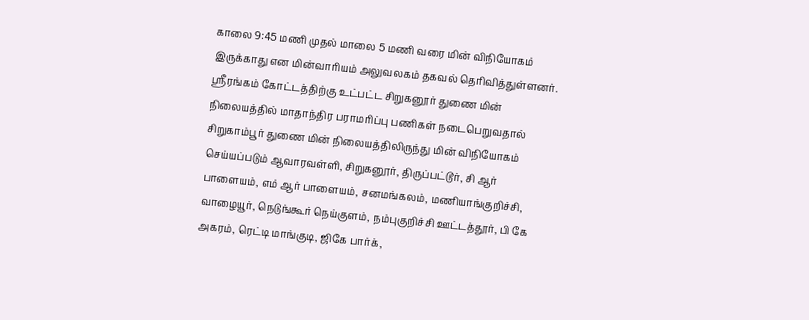காலை 9:45 மணி முதல் மாலை 5 மணி வரை மின் விநியோகம் இருக்காது என மின்வாரியம் அலுவலகம் தகவல் தெரிவித்துள்ளனர்.
ஸ்ரீரங்கம் கோட்டத்திற்கு உட்பட்ட சிறுகனூர் துணை மின் நிலையத்தில் மாதாந்திர பராமரிப்பு பணிகள் நடைபெறுவதால் சிறுகாம்பூர் துணை மின் நிலையத்திலிருந்து மின் விநியோகம் செய்யப்படும் ஆவாரவள்ளி, சிறுகனூர், திருப்பட்டூர், சி ஆர் பாளையம், எம் ஆர் பாளையம், சனமங்கலம், மணியாங்குறிச்சி, வாழையூர், நெடுங்கூர் நெய்குளம், நம்புகுறிச்சி ஊட்டத்தூர், பி கே அகரம், ரெட்டி மாங்குடி, ஜிகே பார்க்,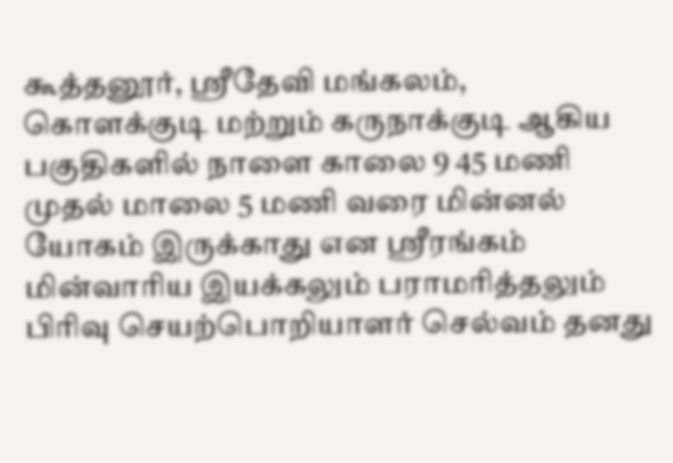கூத்தனூர், ஸ்ரீதேவி மங்கலம், கொளக்குடி மற்றும் கருநாக்குடி ஆகிய பகுதிகளில் நாளை காலை 9 45 மணி முதல் மாலை 5 மணி வரை மின்னல் யோகம் இருக்காது என ஸ்ரீரங்கம் மின்வாரிய இயக்கலும் பராமரித்தலும் பிரிவு செயற்பொறியாளர் செல்வம் தனது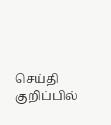செய்தி குறிப்பில்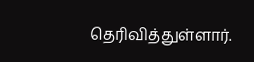தெரிவித்துள்ளார்.